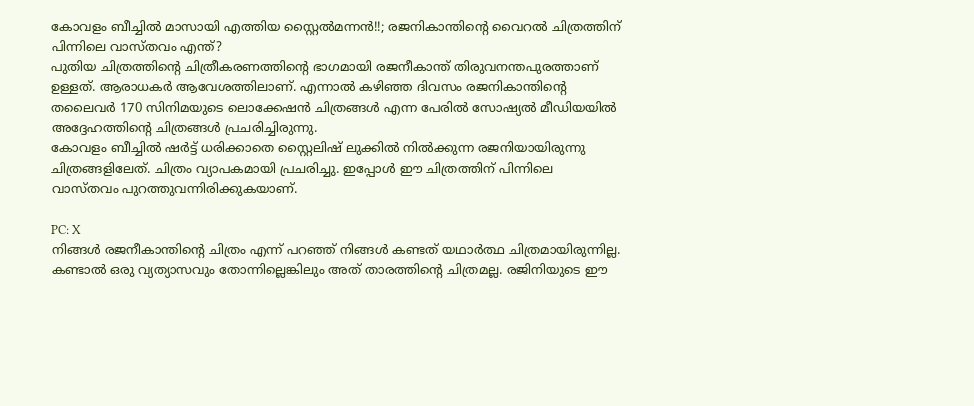കോവളം ബീച്ചിൽ മാസായി എത്തിയ സ്റ്റൈൽമന്നൻ!!; രജനികാന്തിന്റെ വൈറൽ ചിത്രത്തിന് പിന്നിലെ വാസ്തവം എന്ത്?
പുതിയ ചിത്രത്തിന്റെ ചിത്രീകരണത്തിന്റെ ഭാഗമായി രജനീകാന്ത് തിരുവനന്തപുരത്താണ് ഉള്ളത്. ആരാധകർ ആവേശത്തിലാണ്. എന്നാൽ കഴിഞ്ഞ ദിവസം രജനികാന്തിന്റെ തലൈവർ 170 സിനിമയുടെ ലൊക്കേഷൻ ചിത്രങ്ങൾ എന്ന പേരിൽ സോഷ്യൽ മീഡിയയിൽ അദ്ദേഹത്തിന്റെ ചിത്രങ്ങൾ പ്രചരിച്ചിരുന്നു.
കോവളം ബീച്ചിൽ ഷർട്ട് ധരിക്കാതെ സ്റ്റൈലിഷ് ലുക്കിൽ നിൽക്കുന്ന രജനിയായിരുന്നു ചിത്രങ്ങളിലേത്. ചിത്രം വ്യാപകമായി പ്രചരിച്ചു. ഇപ്പോൾ ഈ ചിത്രത്തിന് പിന്നിലെ വാസ്തവം പുറത്തുവന്നിരിക്കുകയാണ്.

PC: X
നിങ്ങൾ രജനീകാന്തിന്റെ ചിത്രം എന്ന് പറഞ്ഞ് നിങ്ങൾ കണ്ടത് യഥാർത്ഥ ചിത്രമായിരുന്നില്ല. കണ്ടാൽ ഒരു വ്യത്യാസവും തോന്നില്ലെങ്കിലും അത് താരത്തിന്റെ ചിത്രമല്ല. രജിനിയുടെ ഈ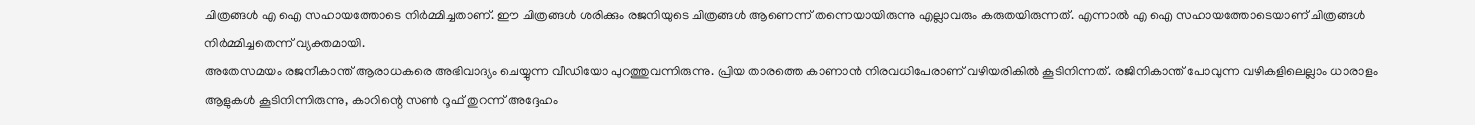ചിത്രങ്ങൾ എ ഐ സഹായത്തോടെ നിർമ്മിച്ചതാണ്. ഈ ചിത്രങ്ങൾ ശരിക്കും രജനിയുടെ ചിത്രങ്ങൾ ആണെന്ന് തന്നെയായിരുന്നു എല്ലാവരും കരുതയിരുന്നത്. എന്നാൽ എ ഐ സഹായത്തോടെയാണ് ചിത്രങ്ങൾ നിർമ്മിച്ചതെന്ന് വ്യക്തമായി.
അതേസമയം രജനീകാന്ത് ആരാധകരെ അഭിവാദ്യം ചെയ്യുന്ന വീഡിയോ പുറത്തുവന്നിരുന്നു. പ്രിയ താരത്തെ കാണാൻ നിരവധിപേരാണ് വഴിയരികിൽ കൂടിനിന്നത്. രജിനികാന്ത് പോവുന്ന വഴികളിലെല്ലാം ധാരാളം ആളുകൾ കൂടിനിന്നിരുന്നു, കാറിന്റെ സൺ റൂഫ് തുറന്ന് അദ്ദേഹം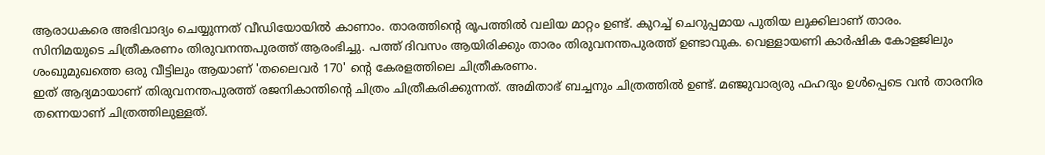ആരാധകരെ അഭിവാദ്യം ചെയ്യുന്നത് വീഡിയോയിൽ കാണാം. താരത്തിന്റെ രൂപത്തിൽ വലിയ മാറ്റം ഉണ്ട്. കുറച്ച് ചെറുപ്പമായ പുതിയ ലുക്കിലാണ് താരം.
സിനിമയുടെ ചിത്രീകരണം തിരുവനന്തപുരത്ത് ആരംഭിച്ചു. പത്ത് ദിവസം ആയിരിക്കും താരം തിരുവനന്തപുരത്ത് ഉണ്ടാവുക. വെള്ളായണി കാർഷിക കോളജിലും ശംഖുമുഖത്തെ ഒരു വീട്ടിലും ആയാണ് 'തലൈവർ 170' ന്റെ കേരളത്തിലെ ചിത്രീകരണം.
ഇത് ആദ്യമായാണ് തിരുവനന്തപുരത്ത് രജനികാന്തിന്റെ ചിത്രം ചിത്രീകരിക്കുന്നത്. അമിതാഭ് ബച്ചനും ചിത്രത്തിൽ ഉണ്ട്. മഞ്ജുവാര്യരു ഫഹദും ഉൾപ്പെടെ വൻ താരനിര തന്നെയാണ് ചിത്രത്തിലുള്ളത്.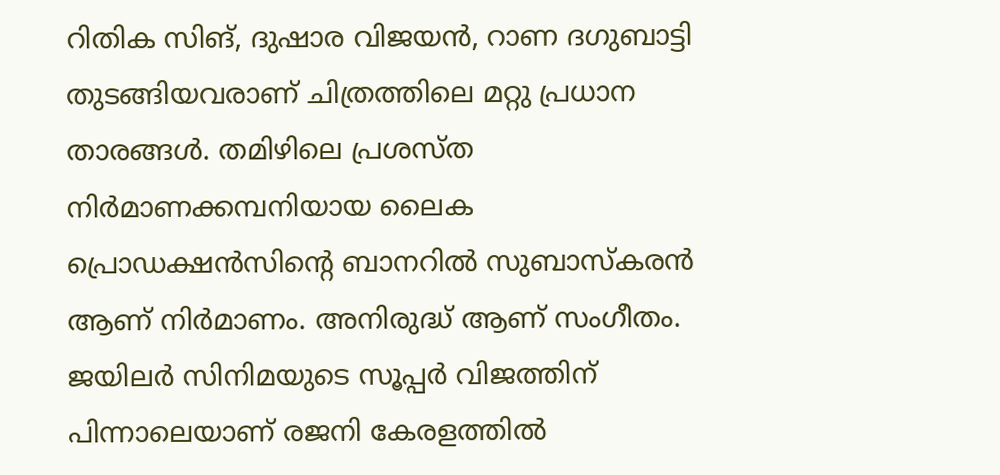റിതിക സിങ്, ദുഷാര വിജയൻ, റാണ ദഗുബാട്ടി തുടങ്ങിയവരാണ് ചിത്രത്തിലെ മറ്റു പ്രധാന താരങ്ങൾ. തമിഴിലെ പ്രശസ്ത നിർമാണക്കമ്പനിയായ ലൈക പ്രൊഡക്ഷൻസിന്റെ ബാനറിൽ സുബാസ്കരൻ ആണ് നിർമാണം. അനിരുദ്ധ് ആണ് സംഗീതം.
ജയിലർ സിനിമയുടെ സൂപ്പർ വിജത്തിന് പിന്നാലെയാണ് രജനി കേരളത്തിൽ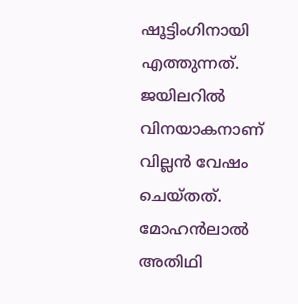ഷൂട്ടിംഗിനായി എത്തുന്നത്. ജയിലറിൽ വിനയാകനാണ് വില്ലൻ വേഷം ചെയ്തത്. മോഹൻലാൽ അതിഥി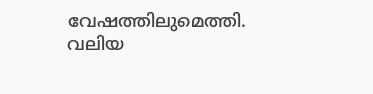വേഷത്തിലുമെത്തി. വലിയ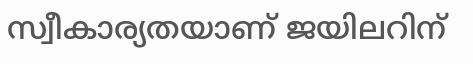സ്വീകാര്യതയാണ് ജയിലറിന്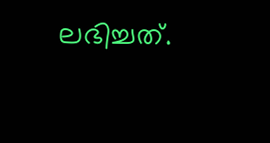ലഭിച്ചത്.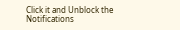Click it and Unblock the Notifications